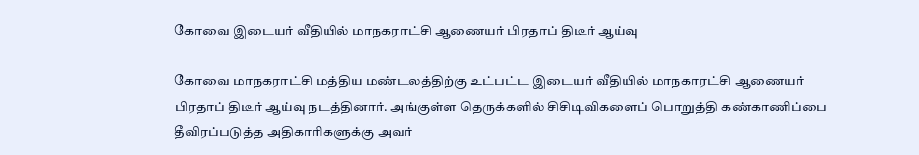கோவை இடையர் வீதியில் மாநகராட்சி ஆணையர் பிரதாப் திடீர் ஆய்வு

கோவை மாநகராட்சி மத்திய மண்டலத்திற்கு உட்பட்ட இடையர் வீதியில் மாநகாரட்சி ஆணையர் பிரதாப் திடீர் ஆய்வு நடத்தினார். அங்குள்ள தெருக்களில் சிசிடிவிகளைப் பொறுத்தி கண்காணிப்பை தீவிரப்படுத்த அதிகாரிகளுக்கு அவர்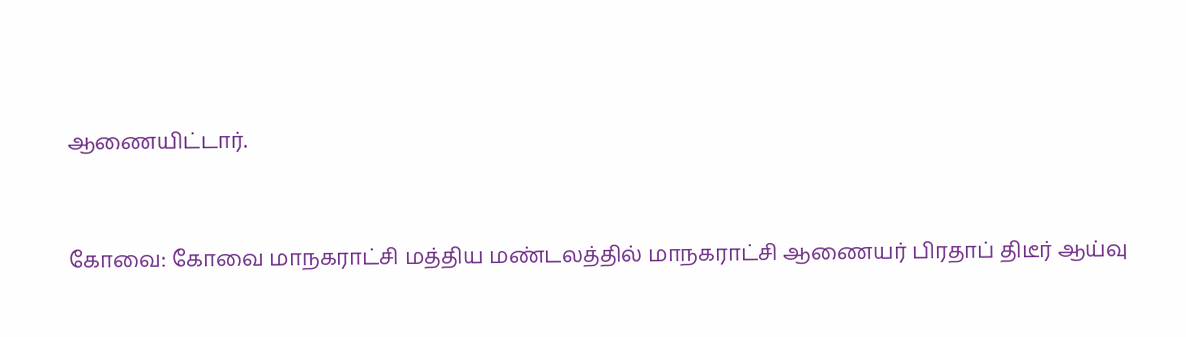ஆணையிட்டார்.


கோவை: கோவை மாநகராட்சி மத்திய மண்டலத்தில் மாநகராட்சி ஆணையர் பிரதாப் திடீர் ஆய்வு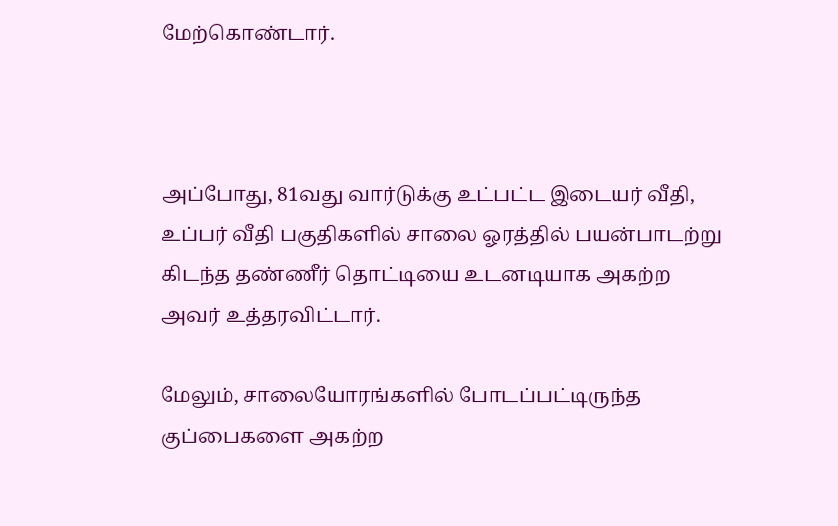மேற்கொண்டார்.



அப்போது, 81வது வார்டுக்கு உட்பட்ட இடையர் வீதி, உப்பர் வீதி பகுதிகளில் சாலை ஓரத்தில் பயன்பாடற்று கிடந்த தண்ணீர் தொட்டியை உடனடியாக அகற்ற அவர் உத்தரவிட்டார்.

மேலும், சாலையோரங்களில் போடப்பட்டிருந்த குப்பைகளை அகற்ற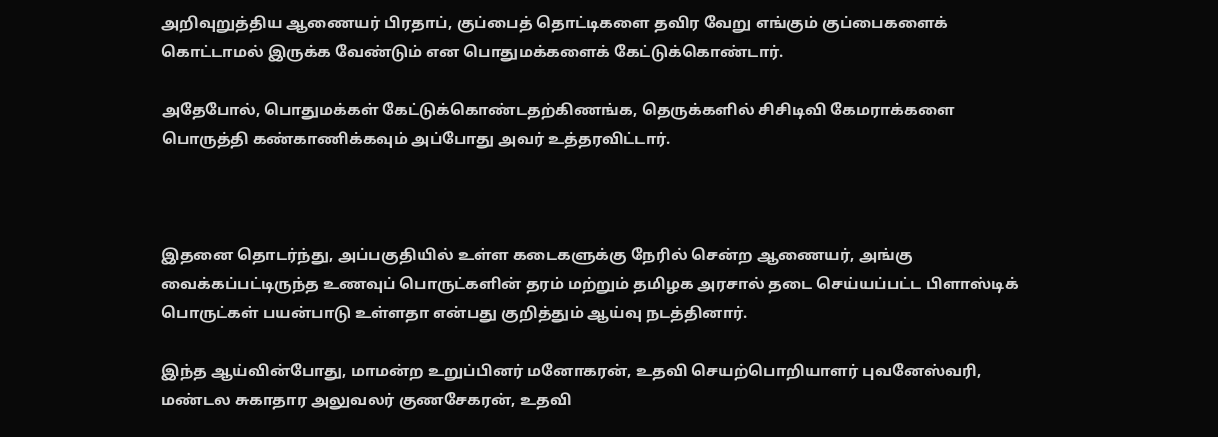அறிவுறுத்திய ஆணையர் பிரதாப், குப்பைத் தொட்டிகளை தவிர வேறு எங்கும் குப்பைகளைக் கொட்டாமல் இருக்க வேண்டும் என பொதுமக்களைக் கேட்டுக்கொண்டார்.

அதேபோல், பொதுமக்கள் கேட்டுக்கொண்டதற்கிணங்க, தெருக்களில் சிசிடிவி கேமராக்களை பொருத்தி கண்காணிக்கவும் அப்போது அவர் உத்தரவிட்டார்.



இதனை தொடர்ந்து, அப்பகுதியில் உள்ள கடைகளுக்கு நேரில் சென்ற ஆணையர், அங்கு வைக்கப்பட்டிருந்த உணவுப் பொருட்களின் தரம் மற்றும் தமிழக அரசால் தடை செய்யப்பட்ட பிளாஸ்டிக் பொருட்கள் பயன்பாடு உள்ளதா என்பது குறித்தும் ஆய்வு நடத்தினார்.

இந்த ஆய்வின்போது, மாமன்ற உறுப்பினர் மனோகரன், உதவி செயற்பொறியாளர் புவனேஸ்வரி, மண்டல சுகாதார அலுவலர் குணசேகரன், உதவி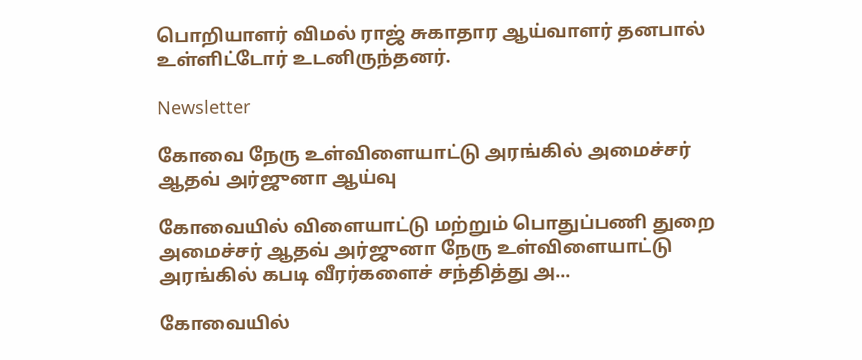பொறியாளர் விமல் ராஜ் சுகாதார ஆய்வாளர் தனபால் உள்ளிட்டோர் உடனிருந்தனர்.

Newsletter

கோவை நேரு உள்விளையாட்டு அரங்கில் அமைச்சர் ஆதவ் அர்ஜுனா ஆய்வு

கோவையில் விளையாட்டு மற்றும் பொதுப்பணி துறை அமைச்சர் ஆதவ் அர்ஜுனா நேரு உள்விளையாட்டு அரங்கில் கபடி வீரர்களைச் சந்தித்து அ...

கோவையில்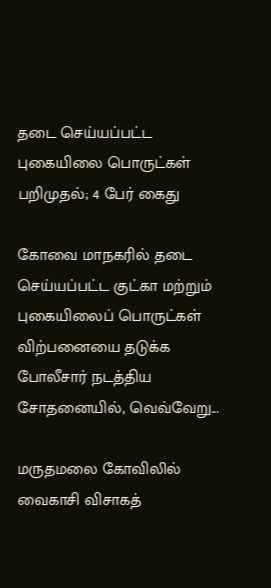தடை செய்யப்பட்ட புகையிலை பொருட்கள் பறிமுதல்; 4 பேர் கைது

கோவை மாநகரில் தடை செய்யப்பட்ட குட்கா மற்றும் புகையிலைப் பொருட்கள் விற்பனையை தடுக்க போலீசார் நடத்திய சோதனையில், வெவ்வேறு...

மருதமலை கோவிலில் வைகாசி விசாகத்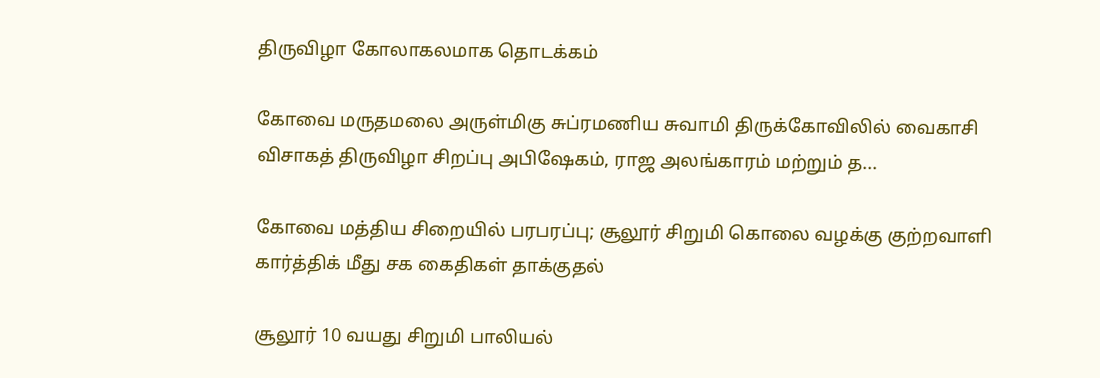திருவிழா கோலாகலமாக தொடக்கம்

கோவை மருதமலை அருள்மிகு சுப்ரமணிய சுவாமி திருக்கோவிலில் வைகாசி விசாகத் திருவிழா சிறப்பு அபிஷேகம், ராஜ அலங்காரம் மற்றும் த...

கோவை மத்திய சிறையில் பரபரப்பு; சூலூர் சிறுமி கொலை வழக்கு குற்றவாளி கார்த்திக் மீது சக கைதிகள் தாக்குதல்

சூலூர் 10 வயது சிறுமி பாலியல்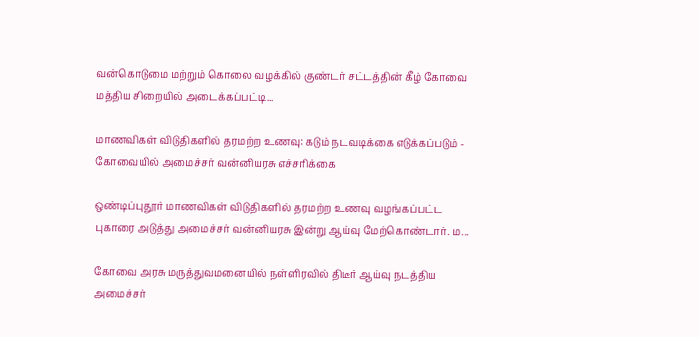வன்கொடுமை மற்றும் கொலை வழக்கில் குண்டர் சட்டத்தின் கீழ் கோவை மத்திய சிறையில் அடைக்கப்பட்டி...

மாணவிகள் விடுதிகளில் தரமற்ற உணவு: கடும் நடவடிக்கை எடுக்கப்படும் - கோவையில் அமைச்சர் வன்னியரசு எச்சரிக்கை

ஒண்டிப்புதூர் மாணவிகள் விடுதிகளில் தரமற்ற உணவு வழங்கப்பட்ட புகாரை அடுத்து அமைச்சர் வன்னியரசு இன்று ஆய்வு மேற்கொண்டார். ம...

கோவை அரசு மருத்துவமனையில் நள்ளிரவில் திடீர் ஆய்வு நடத்திய அமைச்சர்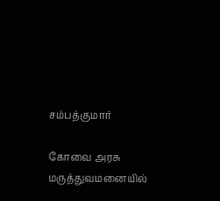சம்பத்குமார்

கோவை அரசு மருத்துவமனையில்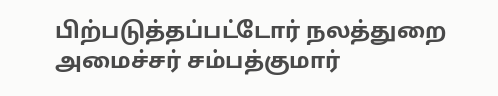பிற்படுத்தப்பட்டோர் நலத்துறை அமைச்சர் சம்பத்குமார்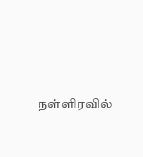நள்ளிரவில்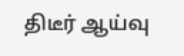திடீர் ஆய்வு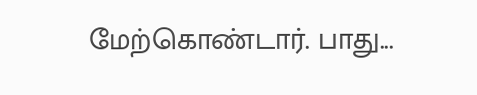மேற்கொண்டார். பாது...